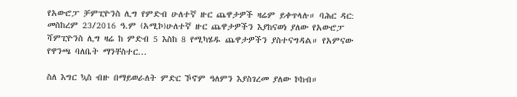የአውሮፓ ቻምፒዮንስ ሊግ የምድብ ሁለተኛ ዙር ጨዋታዎች ዛሬም ይቀጥላሉ። ባሕር ዳር: መስከረም 23/2016 ዓ.ም (አሚኮ)ሁለተኛ ዙር ጨዋታዎችን እያከናወነ ያለው የአውሮፓ ሻምፒዮንስ ሊግ ዛሬ ከ ምድብ 5 እስከ 8 የሚካሄዱ ጨዋታዎችን ያስተናግዳል። የአምናው የዋንጫ ባለቤት ማንቸስተር...

ስለ እግር ኳስ ብዙ በማይወራለት ምድር ኾኖም ዓለምን እያስገረመ ያለው ኮከብ።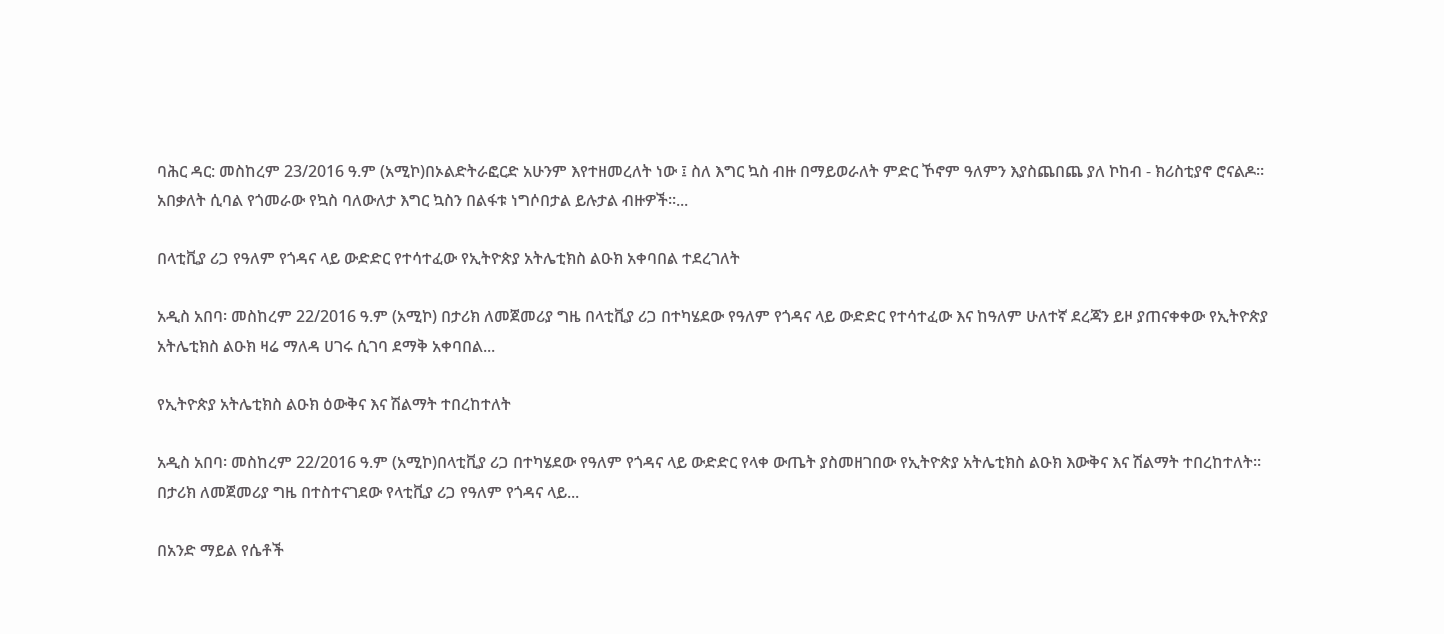ባሕር ዳር: መስከረም 23/2016 ዓ.ም (አሚኮ)በኦልድትራፎርድ አሁንም እየተዘመረለት ነው ፤ ስለ እግር ኳስ ብዙ በማይወራለት ምድር ኾኖም ዓለምን እያስጨበጨ ያለ ኮከብ - ክሪስቲያኖ ሮናልዶ። አበቃለት ሲባል የጎመራው የኳስ ባለውለታ እግር ኳስን በልፋቱ ነግሶበታል ይሉታል ብዙዎች።...

በላቲቪያ ሪጋ የዓለም የጎዳና ላይ ውድድር የተሳተፈው የኢትዮጵያ አትሌቲክስ ልዑክ አቀባበል ተደረገለት

አዲስ አበባ፡ መስከረም 22/2016 ዓ.ም (አሚኮ) በታሪክ ለመጀመሪያ ግዜ በላቲቪያ ሪጋ በተካሄደው የዓለም የጎዳና ላይ ውድድር የተሳተፈው እና ከዓለም ሁለተኛ ደረጃን ይዞ ያጠናቀቀው የኢትዮጵያ አትሌቲክስ ልዑክ ዛሬ ማለዳ ሀገሩ ሲገባ ደማቅ አቀባበል...

የኢትዮጵያ አትሌቲክስ ልዑክ ዕውቅና እና ሽልማት ተበረከተለት

አዲስ አበባ፡ መስከረም 22/2016 ዓ.ም (አሚኮ)በላቲቪያ ሪጋ በተካሄደው የዓለም የጎዳና ላይ ውድድር የላቀ ውጤት ያስመዘገበው የኢትዮጵያ አትሌቲክስ ልዑክ እውቅና እና ሽልማት ተበረከተለት። በታሪክ ለመጀመሪያ ግዜ በተስተናገደው የላቲቪያ ሪጋ የዓለም የጎዳና ላይ...

በአንድ ማይል የሴቶች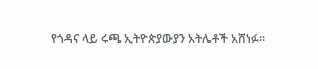የጎዳና ላይ ሩጫ ኢትዮጵያውያን አትሌቶች አሸነፉ።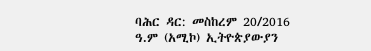ባሕር ዳር: መስከረም 20/2016 ዓ.ም (አሚኮ) ኢትዮጵያውያን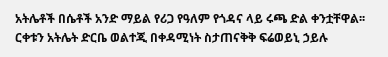አትሌቶች በሴቶች አንድ ማይል የሪጋ የዓለም የጎዳና ላይ ሩጫ ድል ቀንቷቸዋል፡፡ ርቀቱን አትሌት ድርቤ ወልተጂ በቀዳሚነት ስታጠናቅቅ ፍሬወይኒ ኃይሉ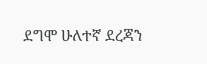ደግሞ ሁለተኛ ደረጃን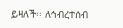ይዛለች፡፡ ለኅብረተሰብ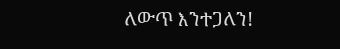ለውጥ እንተጋለን!